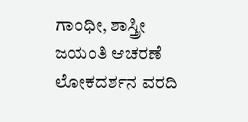ಗಾಂಧೀ, ಶಾಸ್ತ್ರೀ ಜಯಂತಿ ಆಚರಣೆ
ಲೋಕದರ್ಶನ ವರದಿ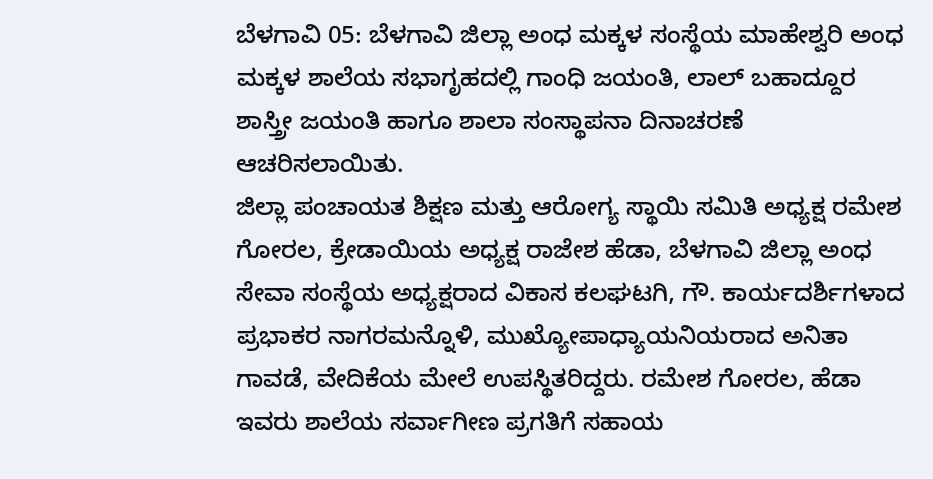ಬೆಳಗಾವಿ 05: ಬೆಳಗಾವಿ ಜಿಲ್ಲಾ ಅಂಧ ಮಕ್ಕಳ ಸಂಸ್ಥೆಯ ಮಾಹೇಶ್ವರಿ ಅಂಧ ಮಕ್ಕಳ ಶಾಲೆಯ ಸಭಾಗೃಹದಲ್ಲಿ ಗಾಂಧಿ ಜಯಂತಿ, ಲಾಲ್ ಬಹಾದ್ದೂರ ಶಾಸ್ತ್ರೀ ಜಯಂತಿ ಹಾಗೂ ಶಾಲಾ ಸಂಸ್ಥಾಪನಾ ದಿನಾಚರಣೆ ಆಚರಿಸಲಾಯಿತು.
ಜಿಲ್ಲಾ ಪಂಚಾಯತ ಶಿಕ್ಷಣ ಮತ್ತು ಆರೋಗ್ಯ ಸ್ಥಾಯಿ ಸಮಿತಿ ಅಧ್ಯಕ್ಷ ರಮೇಶ ಗೋರಲ, ಕ್ರೇಡಾಯಿಯ ಅಧ್ಯಕ್ಷ ರಾಜೇಶ ಹೆಡಾ, ಬೆಳಗಾವಿ ಜಿಲ್ಲಾ ಅಂಧ ಸೇವಾ ಸಂಸ್ಥೆಯ ಅಧ್ಯಕ್ಷರಾದ ವಿಕಾಸ ಕಲಘಟಗಿ, ಗೌ. ಕಾರ್ಯದರ್ಶಿಗಳಾದ ಪ್ರಭಾಕರ ನಾಗರಮನ್ನೊಳಿ, ಮುಖ್ಯೋಪಾಧ್ಯಾಯನಿಯರಾದ ಅನಿತಾ ಗಾವಡೆ, ವೇದಿಕೆಯ ಮೇಲೆ ಉಪಸ್ಥಿತರಿದ್ದರು. ರಮೇಶ ಗೋರಲ, ಹೆಡಾ ಇವರು ಶಾಲೆಯ ಸರ್ವಾಗೀಣ ಪ್ರಗತಿಗೆ ಸಹಾಯ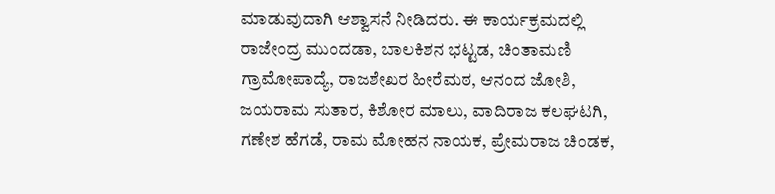ಮಾಡುವುದಾಗಿ ಆಶ್ವಾಸನೆ ನೀಡಿದರು. ಈ ಕಾರ್ಯಕ್ರಮದಲ್ಲಿ ರಾಜೇಂದ್ರ ಮುಂದಡಾ, ಬಾಲಕಿಶನ ಭಟ್ಟಡ, ಚಿಂತಾಮಣಿ ಗ್ರಾಮೋಪಾದ್ಯೆ, ರಾಜಶೇಖರ ಹೀರೆಮಠ, ಆನಂದ ಜೋಶಿ, ಜಯರಾಮ ಸುತಾರ, ಕಿಶೋರ ಮಾಲು, ವಾದಿರಾಜ ಕಲಘಟಗಿ, ಗಣೇಶ ಹೆಗಡೆ, ರಾಮ ಮೋಹನ ನಾಯಕ, ಪ್ರೇಮರಾಜ ಚಿಂಡಕ,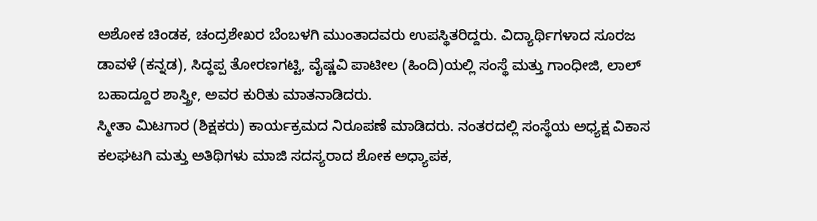ಅಶೋಕ ಚಿಂಡಕ, ಚಂದ್ರಶೇಖರ ಬೆಂಬಳಗಿ ಮುಂತಾದವರು ಉಪಸ್ಥಿತರಿದ್ದರು. ವಿದ್ಯಾರ್ಥಿಗಳಾದ ಸೂರಜ ಡಾವಳೆ (ಕನ್ನಡ), ಸಿದ್ಧಪ್ಪ ತೋರಣಗಟ್ಟಿ, ವೈಷ್ಣವಿ ಪಾಟೀಲ (ಹಿಂದಿ)ಯಲ್ಲಿ ಸಂಸ್ಥೆ ಮತ್ತು ಗಾಂಧೀಜಿ, ಲಾಲ್ ಬಹಾದ್ದೂರ ಶಾಸ್ತ್ರೀ, ಅವರ ಕುರಿತು ಮಾತನಾಡಿದರು.
ಸ್ಮೀತಾ ಮಿಟಗಾರ (ಶಿಕ್ಷಕರು) ಕಾರ್ಯಕ್ರಮದ ನಿರೂಪಣೆ ಮಾಡಿದರು. ನಂತರದಲ್ಲಿ ಸಂಸ್ಥೆಯ ಅಧ್ಯಕ್ಷ ವಿಕಾಸ ಕಲಘಟಗಿ ಮತ್ತು ಅತಿಥಿಗಳು ಮಾಜಿ ಸದಸ್ಯರಾದ ಶೋಕ ಅಧ್ಯಾಪಕ,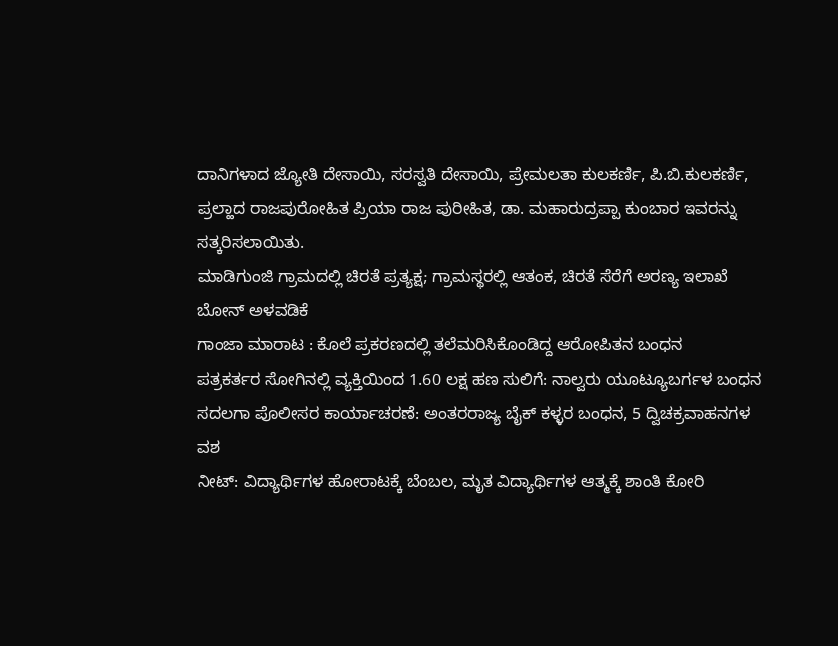ದಾನಿಗಳಾದ ಜ್ಯೋತಿ ದೇಸಾಯಿ, ಸರಸ್ವತಿ ದೇಸಾಯಿ, ಪ್ರೇಮಲತಾ ಕುಲಕರ್ಣಿ, ಪಿ.ಬಿ.ಕುಲಕರ್ಣಿ, ಪ್ರಲ್ಹಾದ ರಾಜಪುರೋಹಿತ ಪ್ರಿಯಾ ರಾಜ ಪುರೀಹಿತ, ಡಾ. ಮಹಾರುದ್ರಪ್ಪಾ ಕುಂಬಾರ ಇವರನ್ನು ಸತ್ಕರಿಸಲಾಯಿತು.
ಮಾಡಿಗುಂಜಿ ಗ್ರಾಮದಲ್ಲಿ ಚಿರತೆ ಪ್ರತ್ಯಕ್ಷ; ಗ್ರಾಮಸ್ಥರಲ್ಲಿ ಆತಂಕ, ಚಿರತೆ ಸೆರೆಗೆ ಅರಣ್ಯ ಇಲಾಖೆ ಬೋನ್ ಅಳವಡಿಕೆ
ಗಾಂಜಾ ಮಾರಾಟ : ಕೊಲೆ ಪ್ರಕರಣದಲ್ಲಿ ತಲೆಮರಿಸಿಕೊಂಡಿದ್ದ ಆರೋಪಿತನ ಬಂಧನ
ಪತ್ರಕರ್ತರ ಸೋಗಿನಲ್ಲಿ ವ್ಯಕ್ತಿಯಿಂದ 1.60 ಲಕ್ಷ ಹಣ ಸುಲಿಗೆ: ನಾಲ್ವರು ಯೂಟ್ಯೂಬರ್ಗಳ ಬಂಧನ
ಸದಲಗಾ ಪೊಲೀಸರ ಕಾರ್ಯಾಚರಣೆ: ಅಂತರರಾಜ್ಯ ಬೈಕ್ ಕಳ್ಳರ ಬಂಧನ, 5 ದ್ವಿಚಕ್ರವಾಹನಗಳ ವಶ
ನೀಟ್: ವಿದ್ಯಾರ್ಥಿಗಳ ಹೋರಾಟಕ್ಕೆ ಬೆಂಬಲ, ಮೃತ ವಿದ್ಯಾರ್ಥಿಗಳ ಆತ್ಮಕ್ಕೆ ಶಾಂತಿ ಕೋರಿ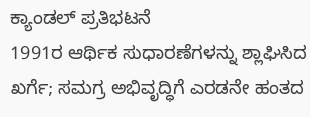ಕ್ಯಾಂಡಲ್ ಪ್ರತಿಭಟನೆ
1991ರ ಆರ್ಥಿಕ ಸುಧಾರಣೆಗಳನ್ನು ಶ್ಲಾಘಿಸಿದ ಖರ್ಗೆ; ಸಮಗ್ರ ಅಭಿವೃದ್ಧಿಗೆ ಎರಡನೇ ಹಂತದ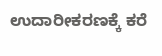ಉದಾರೀಕರಣಕ್ಕೆ ಕರೆ